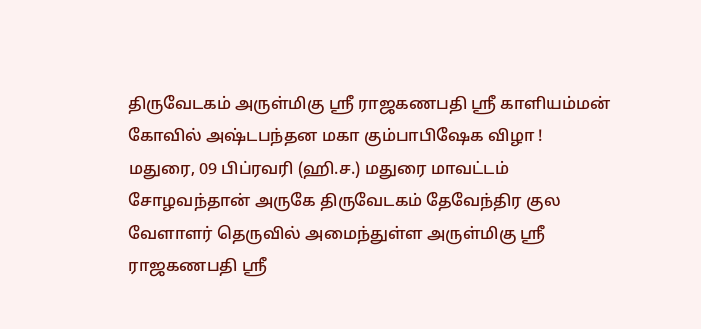திருவேடகம் அருள்மிகு ஸ்ரீ ராஜகணபதி ஸ்ரீ காளியம்மன் கோவில் அஷ்டபந்தன மகா கும்பாபிஷேக விழா !
மதுரை, 09 பிப்ரவரி (ஹி.ச.) மதுரை மாவட்டம் சோழவந்தான் அருகே திருவேடகம் தேவேந்திர குல வேளாளர் தெருவில் அமைந்துள்ள அருள்மிகு ஸ்ரீ ராஜகணபதி ஸ்ரீ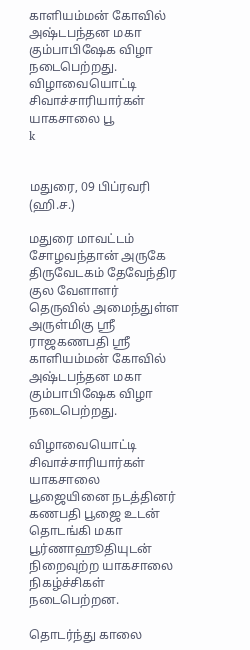காளியம்மன் கோவில் அஷ்டபந்தன மகா கும்பாபிஷேக விழா நடைபெற்றது. விழாவையொட்டி சிவாச்சாரியார்கள் யாகசாலை பூ
k


மதுரை, 09 பிப்ரவரி (ஹி.ச.)

மதுரை மாவட்டம் சோழவந்தான் அருகே திருவேடகம் தேவேந்திர குல வேளாளர் தெருவில் அமைந்துள்ள அருள்மிகு ஸ்ரீ ராஜகணபதி ஸ்ரீ காளியம்மன் கோவில் அஷ்டபந்தன மகா கும்பாபிஷேக விழா நடைபெற்றது.

விழாவையொட்டி சிவாச்சாரியார்கள் யாகசாலை பூஜையினை நடத்தினர் கணபதி பூஜை உடன் தொடங்கி மகா பூர்ணாஹூதியுடன் நிறைவுற்ற யாகசாலை நிகழ்ச்சிகள் நடைபெற்றன.

தொடர்ந்து காலை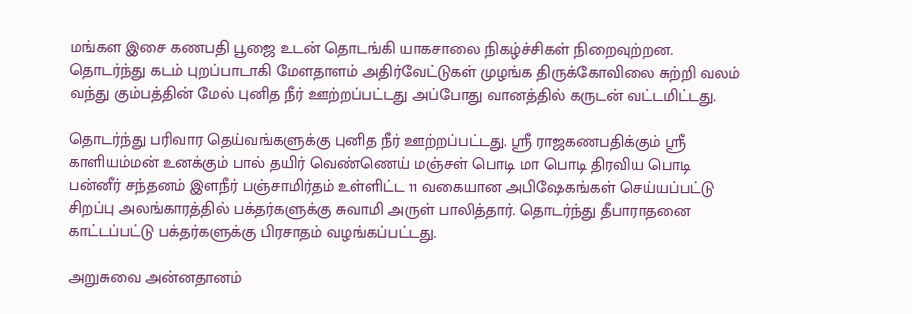மங்கள இசை கணபதி பூஜை உடன் தொடங்கி யாகசாலை நிகழ்ச்சிகள் நிறைவுற்றன. தொடர்ந்து கடம் புறப்பாடாகி மேளதாளம் அதிர்வேட்டுகள் முழங்க திருக்கோவிலை சுற்றி வலம் வந்து கும்பத்தின் மேல் புனித நீர் ஊற்றப்பட்டது அப்போது வானத்தில் கருடன் வட்டமிட்டது.

தொடர்ந்து பரிவார தெய்வங்களுக்கு புனித நீர் ஊற்றப்பட்டது. ஸ்ரீ ராஜகணபதிக்கும் ஸ்ரீ காளியம்மன் உனக்கும் பால் தயிர் வெண்ணெய் மஞ்சள் பொடி மா பொடி திரவிய பொடி பன்னீர் சந்தனம் இளநீர் பஞ்சாமிர்தம் உள்ளிட்ட 11 வகையான அபிஷேகங்கள் செய்யப்பட்டு சிறப்பு அலங்காரத்தில் பக்தர்களுக்கு சுவாமி அருள் பாலித்தார். தொடர்ந்து தீபாராதனை காட்டப்பட்டு பக்தர்களுக்கு பிரசாதம் வழங்கப்பட்டது.

அறுசுவை அன்னதானம்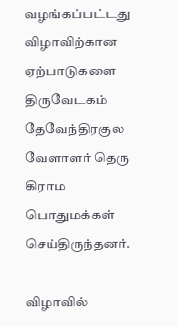வழங்கப்பட்டது விழாவிற்கான ஏற்பாடுகளை திருவேடகம் தேவேந்திரகுல வேளாளர் தெரு கிராம பொதுமக்கள் செய்திருந்தனர்.

விழாவில்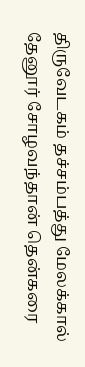திருவேடகம் தச்சம்பத்து மேலக்கால் தேனூர் சோழவந்தான் தென்கரை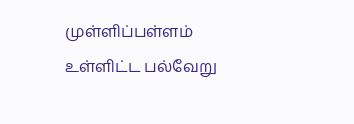முள்ளிப்பள்ளம் உள்ளிட்ட பல்வேறு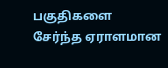பகுதிகளை சேர்ந்த ஏராளமான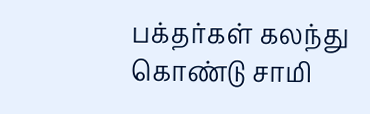பக்தர்கள் கலந்து கொண்டு சாமி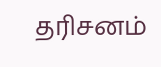தரிசனம்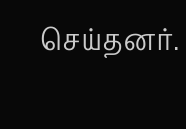செய்தனர்.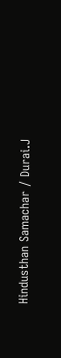Hindusthan Samachar / Durai.J